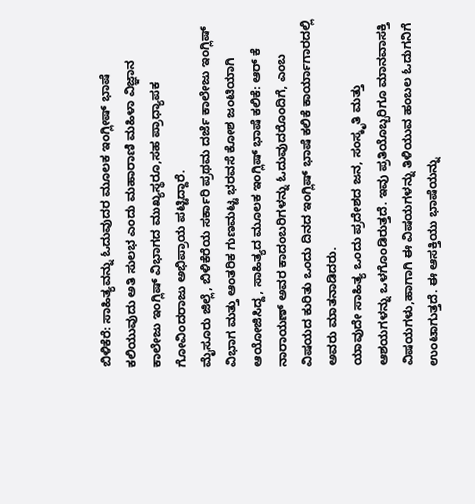ಬಿಳಿಕೆರೆ: ಸಾಹಿತ್ಯವನ್ನು ಓದುವುದರ ಮೂಲಕ ಇಂಗ್ಲೀಷ್ ಭಾಷೆ ಕಲಿಯುವುದು ಅತಿ ಸುಲಭ ಎಂದು ಮಹಾರಾಣಿ ಮಹಿಳಾ ವಿಜ್ಞಾನ ಕಾಲೇಜು ಇಂಗ್ಲಿಷ್ ವಿಭಾಗದ ಮುಖ್ಯಸ್ಥರೂ,ಸಹ ಪ್ರಾಧ್ಯಾಪಕ ಗೋವಿಂದರಾಜು ಅಭಿಪ್ರಾಯ ಪಟ್ಟಿದ್ದಾರೆ.
ಮೈಸೂರು ಜಿಲ್ಲೆ, ಬಿಳಿಕೆರೆಯ ಸರ್ಕಾರಿ ಪ್ರಥಮ ದರ್ಜೆ ಕಾಲೇಜು ಇಂಗ್ಲಿಷ್ ವಿಭಾಗ ಮತ್ತು ಆಂತರಿಕ ಗುಣಮಟ್ಟ ಭರವಸೆ ಕೋಶ ಜಂಟಿಯಾಗಿ ಆಯೋಜಿಸಿದ್ದ, ಸಾಹಿತ್ಯದ ಮೂಲಕ ಇಂಗ್ಲಿಷ್ ಭಾಷೆ ಕಲಿಕೆ: ಆರ್ ಕೆ ನಾರಾಯಣ್ ಅವರ ಕಾದಂಬರಿಗಳನ್ನು ಓದುವುದರೊಂದಿಗೆ, ಎಂಬ ವಿಷಯದ ಕುರಿತು ಒಂದು ದಿನದ ಇಂಗ್ಲಿಷ್ ಭಾಷೆ ಕಲಿಕೆ ಕಾರ್ಯಾಗಾರದಲ್ಲಿ ಅವರು ಮಾತನಾಡಿದರು.
ಯಾವುದೇ ಸಾಹಿತ್ಯ ಒಂದು ಪ್ರದೇಶದ ಜನ, ಸಂಸ್ಕೃತಿ ಮತ್ತು ಆಶಯಗಳನ್ನು ಒಳಗೊಂಡಿರುತ್ತದೆ. ಇವು ಪ್ರತಿಯೊಬ್ಬರಿಗೂ ಮಾನವಾಸಕ್ತಿ ವಿಷಯಗಳು,ಹಾಗಾಗಿ ಈ ವಿಷಯಗಳನ್ನು ತಿಳಿಯುವ ಹಂಬಲ ಓದುಗನಿಗೆ ಉಂಟಾಗುತ್ತದೆ. ಈ ಆಸಕ್ತಿಯು ಭಾಷೆಯನ್ನು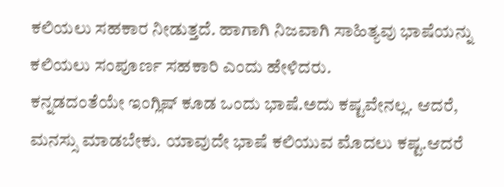ಕಲಿಯಲು ಸಹಕಾರ ನೀಡುತ್ತದೆ. ಹಾಗಾಗಿ ನಿಜವಾಗಿ ಸಾಹಿತ್ಯವು ಭಾಷೆಯನ್ನು ಕಲಿಯಲು ಸಂಪೂರ್ಣ ಸಹಕಾರಿ ಎಂದು ಹೇಳಿದರು.
ಕನ್ನಡದಂತೆಯೇ ಇಂಗ್ಲಿಷ್ ಕೂಡ ಒಂದು ಭಾಷೆ.ಅದು ಕಷ್ಟವೇನಲ್ಲ. ಆದರೆ, ಮನಸ್ಸು ಮಾಡಬೇಕು. ಯಾವುದೇ ಭಾಷೆ ಕಲಿಯುವ ಮೊದಲು ಕಷ್ಟ.ಆದರೆ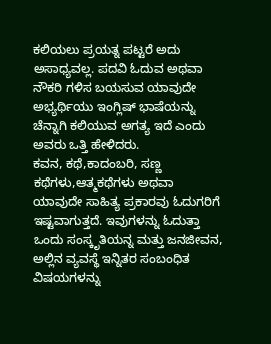ಕಲಿಯಲು ಪ್ರಯತ್ನ ಪಟ್ಟರೆ ಅದು ಅಸಾಧ್ಯವಲ್ಲ. ಪದವಿ ಓದುವ ಅಥವಾ ನೌಕರಿ ಗಳಿಸ ಬಯಸುವ ಯಾವುದೇ ಅಭ್ಯರ್ಥಿಯು ಇಂಗ್ಲಿಷ್ ಭಾಷೆಯನ್ನು ಚೆನ್ನಾಗಿ ಕಲಿಯುವ ಅಗತ್ಯ ಇದೆ ಎಂದು ಅವರು ಒತ್ತಿ ಹೇಳಿದರು.
ಕವನ, ಕಥೆ,ಕಾದಂಬರಿ, ಸಣ್ಣ ಕಥೆಗಳು,ಆತ್ಮಕಥೆಗಳು ಅಥವಾ ಯಾವುದೇ ಸಾಹಿತ್ಯ ಪ್ರಕಾರವು ಓದುಗರಿಗೆ ಇಷ್ಟವಾಗುತ್ತದೆ. ಇವುಗಳನ್ನು ಓದುತ್ತಾ ಒಂದು ಸಂಸ್ಕೃತಿಯನ್ನ ಮತ್ತು ಜನಜೀವನ, ಅಲ್ಲಿನ ವ್ಯವಸ್ಥೆ ಇನ್ನಿತರ ಸಂಬಂಧಿತ ವಿಷಯಗಳನ್ನು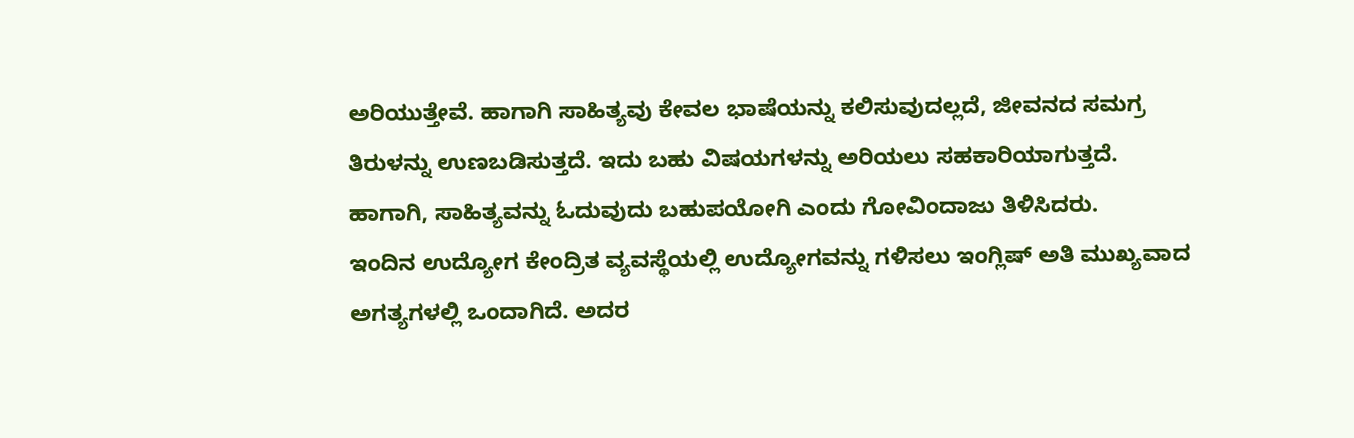ಅರಿಯುತ್ತೇವೆ. ಹಾಗಾಗಿ ಸಾಹಿತ್ಯವು ಕೇವಲ ಭಾಷೆಯನ್ನು ಕಲಿಸುವುದಲ್ಲದೆ, ಜೀವನದ ಸಮಗ್ರ ತಿರುಳನ್ನು ಉಣಬಡಿಸುತ್ತದೆ. ಇದು ಬಹು ವಿಷಯಗಳನ್ನು ಅರಿಯಲು ಸಹಕಾರಿಯಾಗುತ್ತದೆ. ಹಾಗಾಗಿ, ಸಾಹಿತ್ಯವನ್ನು ಓದುವುದು ಬಹುಪಯೋಗಿ ಎಂದು ಗೋವಿಂದಾಜು ತಿಳಿಸಿದರು.
ಇಂದಿನ ಉದ್ಯೋಗ ಕೇಂದ್ರಿತ ವ್ಯವಸ್ಥೆಯಲ್ಲಿ ಉದ್ಯೋಗವನ್ನು ಗಳಿಸಲು ಇಂಗ್ಲಿಷ್ ಅತಿ ಮುಖ್ಯವಾದ ಅಗತ್ಯಗಳಲ್ಲಿ ಒಂದಾಗಿದೆ. ಅದರ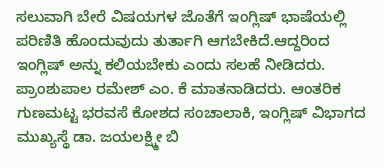ಸಲುವಾಗಿ ಬೇರೆ ವಿಷಯಗಳ ಜೊತೆಗೆ ಇಂಗ್ಲಿಷ್ ಭಾಷೆಯಲ್ಲಿ ಪರಿಣಿತಿ ಹೊಂದುವುದು ತುರ್ತಾಗಿ ಆಗಬೇಕಿದೆ.ಆದ್ದರಿಂದ ಇಂಗ್ಲಿಷ್ ಅನ್ನು ಕಲಿಯಬೇಕು ಎಂದು ಸಲಹೆ ನೀಡಿದರು.
ಪ್ರಾಂಶುಪಾಲ ರಮೇಶ್ ಎಂ. ಕೆ ಮಾತನಾಡಿದರು. ಆಂತರಿಕ ಗುಣಮಟ್ಟ ಭರವಸೆ ಕೋಶದ ಸಂಚಾಲಾಕಿ, ಇಂಗ್ಲಿಷ್ ವಿಭಾಗದ ಮುಖ್ಯಸ್ಥೆ ಡಾ. ಜಯಲಕ್ಷ್ಮೀ ಬಿ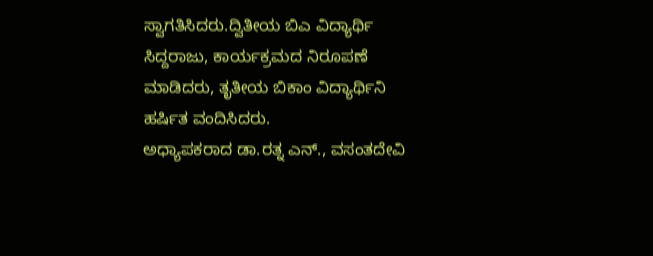ಸ್ವಾಗತಿಸಿದರು.ದ್ವಿತೀಯ ಬಿಎ ವಿದ್ಯಾರ್ಥಿ
ಸಿದ್ದರಾಜು, ಕಾರ್ಯಕ್ರಮದ ನಿರೂಪಣೆ ಮಾಡಿದರು, ತೃತೀಯ ಬಿಕಾಂ ವಿದ್ಯಾರ್ಥಿನಿ
ಹರ್ಷಿತ ವಂದಿಸಿದರು.
ಅಧ್ಯಾಪಕರಾದ ಡಾ.ರತ್ನ ಎನ್., ವಸಂತದೇವಿ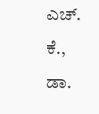ಎಚ್. ಕೆ., ಡಾ.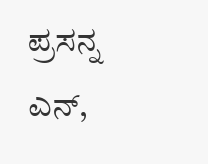ಪ್ರಸನ್ನ ಎನ್,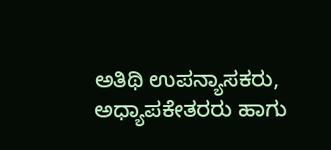ಅತಿಥಿ ಉಪನ್ಯಾಸಕರು, ಅಧ್ಯಾಪಕೇತರರು ಹಾಗು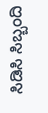ಸಿಡಿಸಿ ಸಿಬ್ಬಂದಿ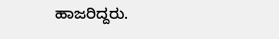ಹಾಜರಿದ್ದರು.